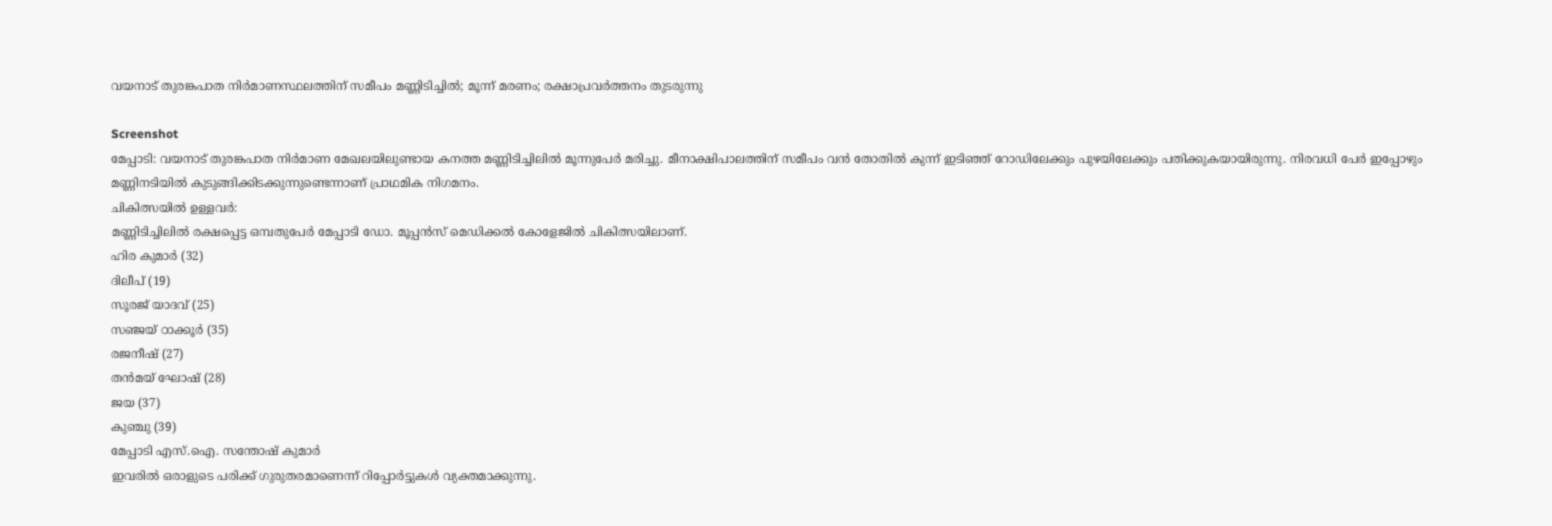വയനാട് തുരങ്കപാത നിർമാണസ്ഥലത്തിന് സമീപം മണ്ണിടിച്ചിൽ; മൂന്ന് മരണം; രക്ഷാപ്രവർത്തനം തുടരുന്നു

Screenshot
മേപ്പാടി: വയനാട് തുരങ്കപാത നിർമാണ മേഖലയിലുണ്ടായ കനത്ത മണ്ണിടിച്ചിലിൽ മൂന്നുപേർ മരിച്ചു. മീനാക്ഷിപാലത്തിന് സമീപം വൻ തോതിൽ കുന്ന് ഇടിഞ്ഞ് റോഡിലേക്കും പുഴയിലേക്കും പതിക്കുകയായിരുന്നു. നിരവധി പേർ ഇപ്പോഴും മണ്ണിനടിയിൽ കുടുങ്ങിക്കിടക്കുന്നുണ്ടെന്നാണ് പ്രാഥമിക നിഗമനം.
ചികിത്സയിൽ ഉള്ളവർ:
മണ്ണിടിച്ചിലിൽ രക്ഷപ്പെട്ട ഒമ്പതുപേർ മേപ്പാടി ഡോ. മൂപ്പൻസ് മെഡിക്കൽ കോളേജിൽ ചികിത്സയിലാണ്.
ഹിര കുമാർ (32)
ദിലീപ് (19)
സൂരജ് യാദവ് (25)
സഞ്ജയ് ഠാക്കൂർ (35)
രജനീഷ് (27)
തൻമയ് ഘോഷ് (28)
ജയ (37)
കുഞ്ചു (39)
മേപ്പാടി എസ്.ഐ. സന്തോഷ് കുമാർ
ഇവരിൽ ഒരാളുടെ പരിക്ക് ഗുരുതരമാണെന്ന് റിപ്പോർട്ടുകൾ വ്യക്തമാക്കുന്നു.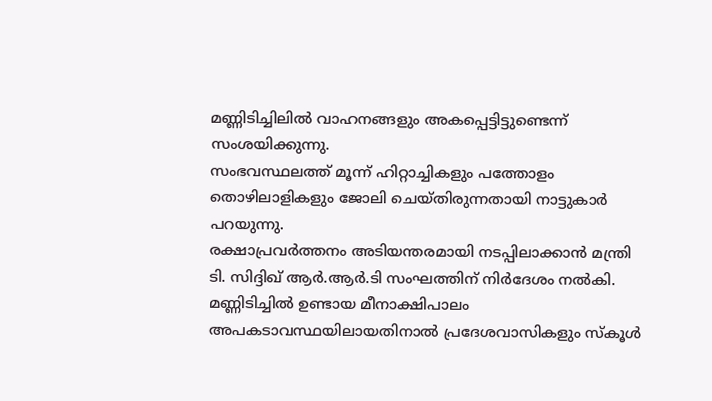മണ്ണിടിച്ചിലിൽ വാഹനങ്ങളും അകപ്പെട്ടിട്ടുണ്ടെന്ന് സംശയിക്കുന്നു.
സംഭവസ്ഥലത്ത് മൂന്ന് ഹിറ്റാച്ചികളും പത്തോളം തൊഴിലാളികളും ജോലി ചെയ്തിരുന്നതായി നാട്ടുകാർ പറയുന്നു.
രക്ഷാപ്രവർത്തനം അടിയന്തരമായി നടപ്പിലാക്കാൻ മന്ത്രി ടി. സിദ്ദിഖ് ആർ.ആർ.ടി സംഘത്തിന് നിർദേശം നൽകി.
മണ്ണിടിച്ചിൽ ഉണ്ടായ മീനാക്ഷിപാലം അപകടാവസ്ഥയിലായതിനാൽ പ്രദേശവാസികളും സ്കൂൾ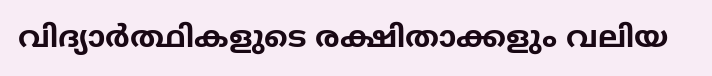വിദ്യാർത്ഥികളുടെ രക്ഷിതാക്കളും വലിയ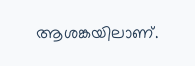ആശങ്കയിലാണ്.